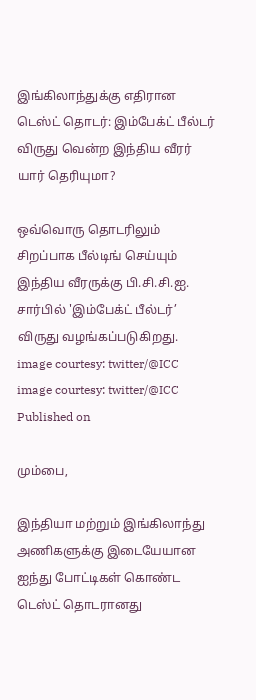இங்கிலாந்துக்கு எதிரான டெஸ்ட் தொடர்: இம்பேக்ட் பீல்டர் விருது வென்ற இந்திய வீரர் யார் தெரியுமா?

ஒவ்வொரு தொடரிலும் சிறப்பாக பீல்டிங் செய்யும் இந்திய வீரருக்கு பி.சி.சி.ஐ. சார்பில் 'இம்பேக்ட் பீல்டர்’ விருது வழங்கப்படுகிறது.
image courtesy: twitter/@ICC
image courtesy: twitter/@ICC
Published on

மும்பை,

இந்தியா மற்றும் இங்கிலாந்து அணிகளுக்கு இடையேயான ஐந்து போட்டிகள் கொண்ட டெஸ்ட் தொடரானது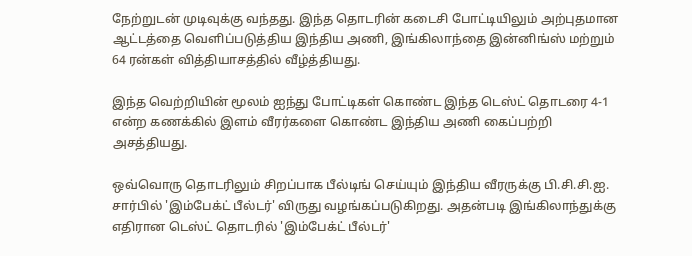நேற்றுடன் முடிவுக்கு வந்தது. இந்த தொடரின் கடைசி போட்டியிலும் அற்புதமான ஆட்டத்தை வெளிப்படுத்திய இந்திய அணி, இங்கிலாந்தை இன்னிங்ஸ் மற்றும் 64 ரன்கள் வித்தியாசத்தில் வீழ்த்தியது.

இந்த வெற்றியின் மூலம் ஐந்து போட்டிகள் கொண்ட இந்த டெஸ்ட் தொடரை 4-1 என்ற கணக்கில் இளம் வீரர்களை கொண்ட இந்திய அணி கைப்பற்றி அசத்தியது.

ஒவ்வொரு தொடரிலும் சிறப்பாக பீல்டிங் செய்யும் இந்திய வீரருக்கு பி.சி.சி.ஐ. சார்பில் 'இம்பேக்ட் பீல்டர்' விருது வழங்கப்படுகிறது. அதன்படி இங்கிலாந்துக்கு எதிரான டெஸ்ட் தொடரில் 'இம்பேக்ட் பீல்டர்'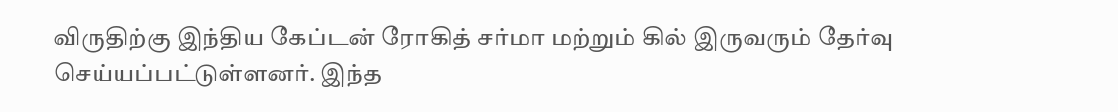விருதிற்கு இந்திய கேப்டன் ரோகித் சர்மா மற்றும் கில் இருவரும் தேர்வு செய்யப்பட்டுள்ளனர். இந்த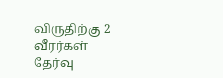விருதிற்கு 2 வீரர்கள் தேர்வு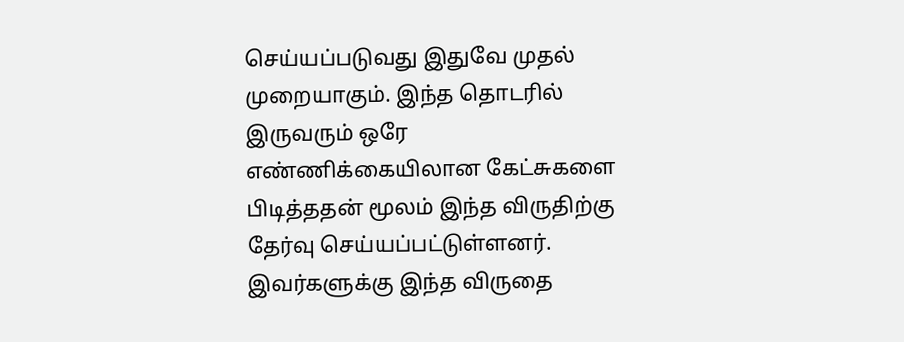செய்யப்படுவது இதுவே முதல் முறையாகும். இந்த தொடரில் இருவரும் ஒரே எண்ணிக்கையிலான கேட்சுகளை பிடித்ததன் மூலம் இந்த விருதிற்கு தேர்வு செய்யப்பட்டுள்ளனர். இவர்களுக்கு இந்த விருதை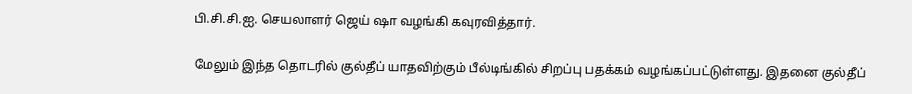பி.சி.சி.ஐ. செயலாளர் ஜெய் ஷா வழங்கி கவுரவித்தார்.

மேலும் இந்த தொடரில் குல்தீப் யாதவிற்கும் பீல்டிங்கில் சிறப்பு பதக்கம் வழங்கப்பட்டுள்ளது. இதனை குல்தீப்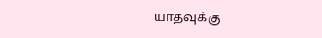யாதவுக்கு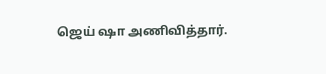ஜெய் ஷா அணிவித்தார்.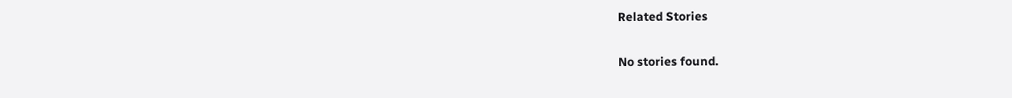Related Stories

No stories found.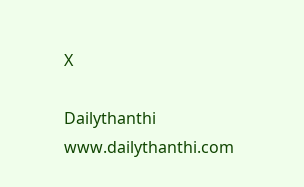X

Dailythanthi
www.dailythanthi.com